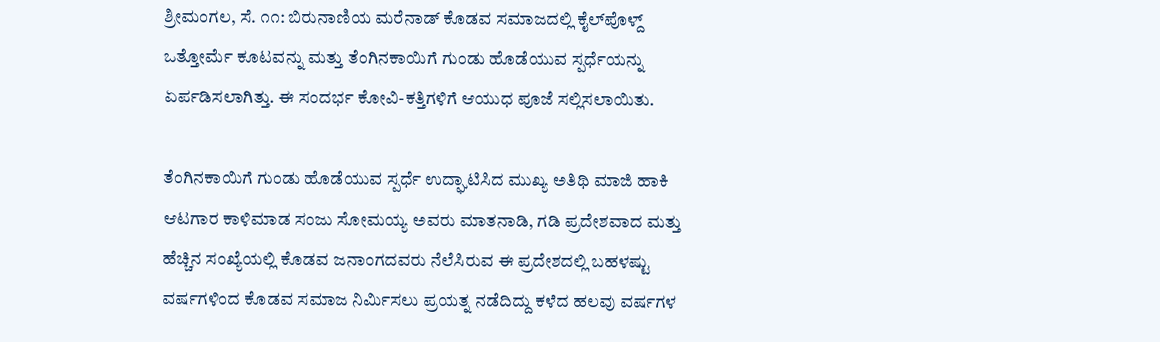ಶ್ರೀಮಂಗಲ, ಸೆ. ೧೧: ಬಿರುನಾಣಿಯ ಮರೆನಾಡ್ ಕೊಡವ ಸಮಾಜದಲ್ಲಿ ಕೈಲ್‌ಪೊಳ್ದ್ ಒತ್ತೋರ್ಮೆ ಕೂಟವನ್ನು ಮತ್ತು ತೆಂಗಿನಕಾಯಿಗೆ ಗುಂಡು ಹೊಡೆಯುವ ಸ್ಪರ್ಧೆಯನ್ನು ಏರ್ಪಡಿಸಲಾಗಿತ್ತು. ಈ ಸಂದರ್ಭ ಕೋವಿ-ಕತ್ತಿಗಳಿಗೆ ಆಯುಧ ಪೂಜೆ ಸಲ್ಲಿಸಲಾಯಿತು.

ತೆಂಗಿನಕಾಯಿಗೆ ಗುಂಡು ಹೊಡೆಯುವ ಸ್ಪರ್ಧೆ ಉದ್ಘಾಟಿಸಿದ ಮುಖ್ಯ ಅತಿಥಿ ಮಾಜಿ ಹಾಕಿ ಆಟಗಾರ ಕಾಳಿಮಾಡ ಸಂಜು ಸೋಮಯ್ಯ ಅವರು ಮಾತನಾಡಿ, ಗಡಿ ಪ್ರದೇಶವಾದ ಮತ್ತು ಹೆಚ್ಚಿನ ಸಂಖ್ಯೆಯಲ್ಲಿ ಕೊಡವ ಜನಾಂಗದವರು ನೆಲೆಸಿರುವ ಈ ಪ್ರದೇಶದಲ್ಲಿ ಬಹಳಷ್ಟು ವರ್ಷಗಳಿಂದ ಕೊಡವ ಸಮಾಜ ನಿರ್ಮಿಸಲು ಪ್ರಯತ್ನ ನಡೆದಿದ್ದು ಕಳೆದ ಹಲವು ವರ್ಷಗಳ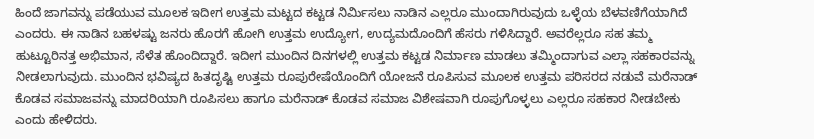ಹಿಂದೆ ಜಾಗವನ್ನು ಪಡೆಯುವ ಮೂಲಕ ಇದೀಗ ಉತ್ತಮ ಮಟ್ಟದ ಕಟ್ಟಡ ನಿರ್ಮಿಸಲು ನಾಡಿನ ಎಲ್ಲರೂ ಮುಂದಾಗಿರುವುದು ಒಳ್ಳೆಯ ಬೆಳವಣಿಗೆಯಾಗಿದೆ ಎಂದರು. ಈ ನಾಡಿನ ಬಹಳಷ್ಟು ಜನರು ಹೊರಗೆ ಹೋಗಿ ಉತ್ತಮ ಉದ್ಯೋಗ, ಉದ್ಯಮದೊಂದಿಗೆ ಹೆಸರು ಗಳಿಸಿದ್ದಾರೆ. ಅವರೆಲ್ಲರೂ ಸಹ ತಮ್ಮ ಹುಟ್ಟೂರಿನತ್ತ ಅಭಿಮಾನ, ಸೆಳೆತ ಹೊಂದಿದ್ದಾರೆ. ಇದೀಗ ಮುಂದಿನ ದಿನಗಳಲ್ಲಿ ಉತ್ತಮ ಕಟ್ಟಡ ನಿರ್ಮಾಣ ಮಾಡಲು ತಮ್ಮಿಂದಾಗುವ ಎಲ್ಲಾ ಸಹಕಾರವನ್ನು ನೀಡಲಾಗುವುದು. ಮುಂದಿನ ಭವಿಷ್ಯದ ಹಿತದೃಷ್ಟಿ ಉತ್ತಮ ರೂಪುರೇಷೆಯೊಂದಿಗೆ ಯೋಜನೆ ರೂಪಿಸುವ ಮೂಲಕ ಉತ್ತಮ ಪರಿಸರದ ನಡುವೆ ಮರೆನಾಡ್ ಕೊಡವ ಸಮಾಜವನ್ನು ಮಾದರಿಯಾಗಿ ರೂಪಿಸಲು ಹಾಗೂ ಮರೆನಾಡ್ ಕೊಡವ ಸಮಾಜ ವಿಶೇಷವಾಗಿ ರೂಪುಗೊಳ್ಳಲು ಎಲ್ಲರೂ ಸಹಕಾರ ನೀಡಬೇಕು ಎಂದು ಹೇಳಿದರು.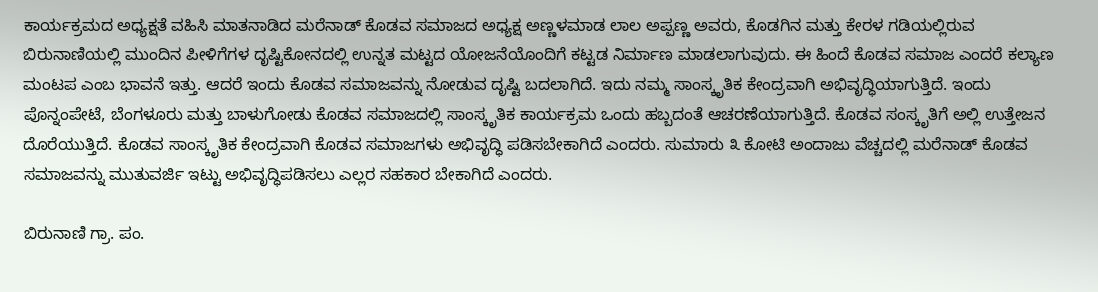ಕಾರ್ಯಕ್ರಮದ ಅಧ್ಯಕ್ಷತೆ ವಹಿಸಿ ಮಾತನಾಡಿದ ಮರೆನಾಡ್ ಕೊಡವ ಸಮಾಜದ ಅಧ್ಯಕ್ಷ ಅಣ್ಣಳಮಾಡ ಲಾಲ ಅಪ್ಪಣ್ಣ ಅವರು, ಕೊಡಗಿನ ಮತ್ತು ಕೇರಳ ಗಡಿಯಲ್ಲಿರುವ ಬಿರುನಾಣಿಯಲ್ಲಿ ಮುಂದಿನ ಪೀಳಿಗೆಗಳ ದೃಷ್ಟಿಕೋನದಲ್ಲಿ ಉನ್ನತ ಮಟ್ಟದ ಯೋಜನೆಯೊಂದಿಗೆ ಕಟ್ಟಡ ನಿರ್ಮಾಣ ಮಾಡಲಾಗುವುದು. ಈ ಹಿಂದೆ ಕೊಡವ ಸಮಾಜ ಎಂದರೆ ಕಲ್ಯಾಣ ಮಂಟಪ ಎಂಬ ಭಾವನೆ ಇತ್ತು. ಆದರೆ ಇಂದು ಕೊಡವ ಸಮಾಜವನ್ನು ನೋಡುವ ದೃಷ್ಟಿ ಬದಲಾಗಿದೆ. ಇದು ನಮ್ಮ ಸಾಂಸ್ಕೃತಿಕ ಕೇಂದ್ರವಾಗಿ ಅಭಿವೃದ್ಧಿಯಾಗುತ್ತಿದೆ. ಇಂದು ಪೊನ್ನಂಪೇಟೆ, ಬೆಂಗಳೂರು ಮತ್ತು ಬಾಳುಗೋಡು ಕೊಡವ ಸಮಾಜದಲ್ಲಿ ಸಾಂಸ್ಕೃತಿಕ ಕಾರ್ಯಕ್ರಮ ಒಂದು ಹಬ್ಬದಂತೆ ಆಚರಣೆಯಾಗುತ್ತಿದೆ. ಕೊಡವ ಸಂಸ್ಕೃತಿಗೆ ಅಲ್ಲಿ ಉತ್ತೇಜನ ದೊರೆಯುತ್ತಿದೆ. ಕೊಡವ ಸಾಂಸ್ಕೃತಿಕ ಕೇಂದ್ರವಾಗಿ ಕೊಡವ ಸಮಾಜಗಳು ಅಭಿವೃದ್ಧಿ ಪಡಿಸಬೇಕಾಗಿದೆ ಎಂದರು. ಸುಮಾರು ೩ ಕೋಟಿ ಅಂದಾಜು ವೆಚ್ಚದಲ್ಲಿ ಮರೆನಾಡ್ ಕೊಡವ ಸಮಾಜವನ್ನು ಮುತುವರ್ಜಿ ಇಟ್ಟು ಅಭಿವೃದ್ಧಿಪಡಿಸಲು ಎಲ್ಲರ ಸಹಕಾರ ಬೇಕಾಗಿದೆ ಎಂದರು.

ಬಿರುನಾಣಿ ಗ್ರಾ. ಪಂ.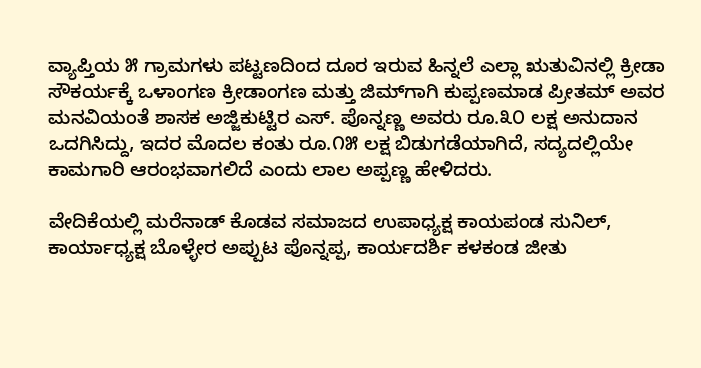ವ್ಯಾಪ್ತಿಯ ೫ ಗ್ರಾಮಗಳು ಪಟ್ಟಣದಿಂದ ದೂರ ಇರುವ ಹಿನ್ನಲೆ ಎಲ್ಲಾ ಋತುವಿನಲ್ಲಿ ಕ್ರೀಡಾ ಸೌಕರ್ಯಕ್ಕೆ ಒಳಾಂಗಣ ಕ್ರೀಡಾಂಗಣ ಮತ್ತು ಜಿಮ್‌ಗಾಗಿ ಕುಪ್ಪಣಮಾಡ ಪ್ರೀತಮ್ ಅವರ ಮನವಿಯಂತೆ ಶಾಸಕ ಅಜ್ಜಿಕುಟ್ಟಿರ ಎಸ್. ಪೊನ್ನಣ್ಣ ಅವರು ರೂ.೩೦ ಲಕ್ಷ ಅನುದಾನ ಒದಗಿಸಿದ್ದು, ಇದರ ಮೊದಲ ಕಂತು ರೂ.೧೫ ಲಕ್ಷ ಬಿಡುಗಡೆಯಾಗಿದೆ, ಸದ್ಯದಲ್ಲಿಯೇ ಕಾಮಗಾರಿ ಆರಂಭವಾಗಲಿದೆ ಎಂದು ಲಾಲ ಅಪ್ಪಣ್ಣ ಹೇಳಿದರು.

ವೇದಿಕೆಯಲ್ಲಿ ಮರೆನಾಡ್ ಕೊಡವ ಸಮಾಜದ ಉಪಾಧ್ಯಕ್ಷ ಕಾಯಪಂಡ ಸುನಿಲ್, ಕಾರ್ಯಾಧ್ಯಕ್ಷ ಬೊಳ್ಳೇರ ಅಪ್ಪುಟ ಪೊನ್ನಪ್ಪ, ಕಾರ್ಯದರ್ಶಿ ಕಳಕಂಡ ಜೀತು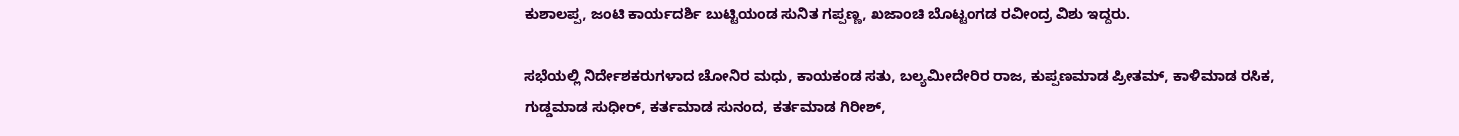ಕುಶಾಲಪ್ಪ, ಜಂಟಿ ಕಾರ್ಯದರ್ಶಿ ಬುಟ್ಟಿಯಂಡ ಸುನಿತ ಗಪ್ಪಣ್ಣ, ಖಜಾಂಚಿ ಬೊಟ್ಟಂಗಡ ರವೀಂದ್ರ ವಿಶು ಇದ್ದರು.

ಸಭೆಯಲ್ಲಿ ನಿರ್ದೇಶಕರುಗಳಾದ ಚೋನಿರ ಮಧು, ಕಾಯಕಂಡ ಸತು, ಬಲ್ಯಮೀದೇರಿರ ರಾಜ, ಕುಪ್ಪಣಮಾಡ ಪ್ರೀತಮ್, ಕಾಳಿಮಾಡ ರಸಿಕ, ಗುಡ್ಡಮಾಡ ಸುಧೀರ್, ಕರ್ತಮಾಡ ಸುನಂದ, ಕರ್ತಮಾಡ ಗಿರೀಶ್,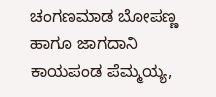ಚಂಗಣಮಾಡ ಬೋಪಣ್ಣ ಹಾಗೂ ಜಾಗದಾನಿ ಕಾಯಪಂಡ ಪೆಮ್ಮಯ್ಯ,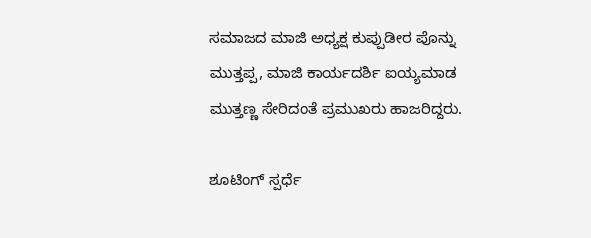ಸಮಾಜದ ಮಾಜಿ ಅಧ್ಯಕ್ಷ ಕುಪ್ಪುಡೀರ ಪೊನ್ನು ಮುತ್ತಪ್ಪ, ಮಾಜಿ ಕಾರ್ಯದರ್ಶಿ ಐಯ್ಯಮಾಡ ಮುತ್ತಣ್ಣ ಸೇರಿದಂತೆ ಪ್ರಮುಖರು ಹಾಜರಿದ್ದರು.

ಶೂಟಿಂಗ್ ಸ್ಪರ್ಧೆ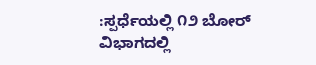:ಸ್ಪರ್ಧೆಯಲ್ಲಿ ೧೨ ಬೋರ್ ವಿಭಾಗದಲ್ಲಿ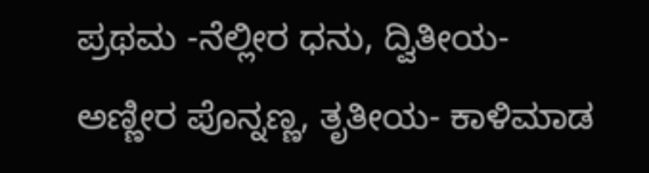ಪ್ರಥಮ -ನೆಲ್ಲೀರ ಧನು, ದ್ವಿತೀಯ- ಅಣ್ಣೀರ ಪೊನ್ನಣ್ಣ, ತೃತೀಯ- ಕಾಳಿಮಾಡ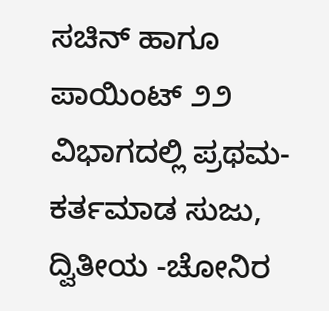ಸಚಿನ್ ಹಾಗೂ ಪಾಯಿಂಟ್ ೨೨ ವಿಭಾಗದಲ್ಲಿ ಪ್ರಥಮ- ಕರ್ತಮಾಡ ಸುಜು, ದ್ವಿತೀಯ -ಚೋನಿರ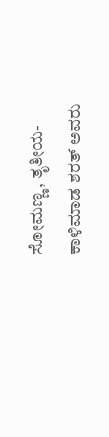ಸೋಮಣ್ಣ, ತೃತೀಯ- ಕಾಳಿಮಾಡ ಶರತ್ ಅವರು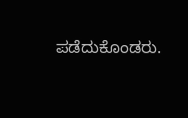ಪಡೆದುಕೊಂಡರು.